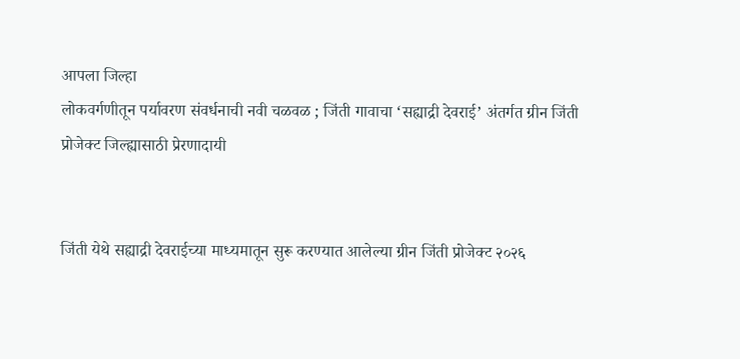आपला जिल्हा
लोकवर्गणीतून पर्यावरण संवर्धनाची नवी चळवळ ; जिंती गावाचा ‘सह्याद्री देवराई’ अंतर्गत ग्रीन जिंती प्रोजेक्ट जिल्ह्यासाठी प्रेरणादायी


जिंती येथे सह्याद्री देवराईच्या माध्यमातून सुरू करण्यात आलेल्या ग्रीन जिंती प्रोजेक्ट २०२६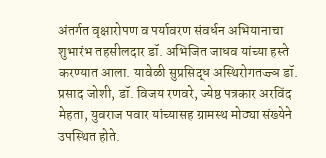अंतर्गत वृक्षारोपण व पर्यावरण संवर्धन अभियानाचा शुभारंभ तहसीलदार डॉ. अभिजित जाधव यांच्या हस्ते करण्यात आला. यावेळी सुप्रसिद्ध अस्थिरोगतज्ज्ञ डॉ. प्रसाद जोशी, डॉ. विजय रणवरे, ज्येष्ठ पत्रकार अरविंद मेहता, युवराज पवार यांच्यासह ग्रामस्थ मोठ्या संख्येने उपस्थित होते.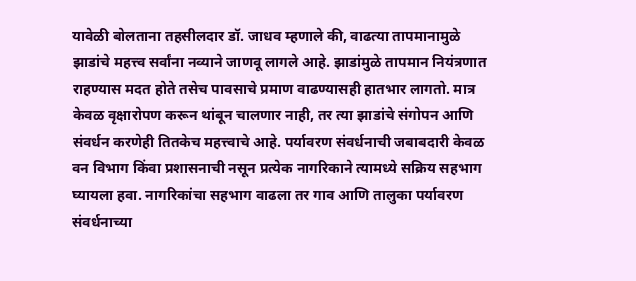यावेळी बोलताना तहसीलदार डॉ. जाधव म्हणाले की, वाढत्या तापमानामुळे झाडांचे महत्त्व सर्वांना नव्याने जाणवू लागले आहे. झाडांमुळे तापमान नियंत्रणात राहण्यास मदत होते तसेच पावसाचे प्रमाण वाढण्यासही हातभार लागतो. मात्र केवळ वृक्षारोपण करून थांबून चालणार नाही, तर त्या झाडांचे संगोपन आणि संवर्धन करणेही तितकेच महत्त्वाचे आहे. पर्यावरण संवर्धनाची जबाबदारी केवळ वन विभाग किंवा प्रशासनाची नसून प्रत्येक नागरिकाने त्यामध्ये सक्रिय सहभाग घ्यायला हवा. नागरिकांचा सहभाग वाढला तर गाव आणि तालुका पर्यावरण संवर्धनाच्या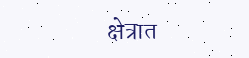क्षेत्रात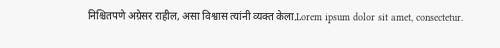निश्चितपणे अग्रेसर राहील, असा विश्वास त्यांनी व्यक्त केला.Lorem ipsum dolor sit amet, consectetur.